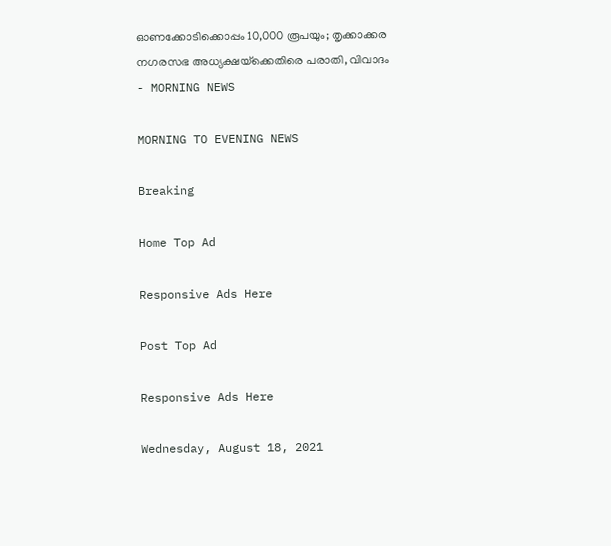ഓണക്കോടിക്കൊപ്പം 10,000 രൂപയും; തൃക്കാക്കര നഗരസഭ അധ്യക്ഷയ്‌ക്കെതിരെ പരാതി, വിവാദം - MORNING NEWS

MORNING TO EVENING NEWS

Breaking

Home Top Ad

Responsive Ads Here

Post Top Ad

Responsive Ads Here

Wednesday, August 18, 2021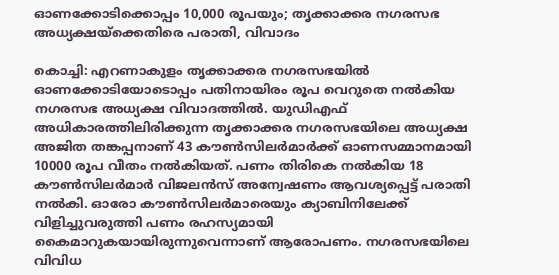ഓണക്കോടിക്കൊപ്പം 10,000 രൂപയും; തൃക്കാക്കര നഗരസഭ അധ്യക്ഷയ്‌ക്കെതിരെ പരാതി, വിവാദം

കൊച്ചി: എറണാകുളം തൃക്കാക്കര നഗരസഭയിൽ ഓണക്കോടിയോടൊപ്പം പതിനായിരം രൂപ വെറുതെ നൽകിയ നഗരസഭ അധ്യക്ഷ വിവാദത്തിൽ. യുഡിഎഫ് അധികാരത്തിലിരിക്കുന്ന തൃക്കാക്കര നഗരസഭയിലെ അധ്യക്ഷ അജിത തങ്കപ്പനാണ് 43 കൗൺസിലർമാർക്ക് ഓണസമ്മാനമായി 10000 രൂപ വീതം നൽകിയത്. പണം തിരികെ നൽകിയ 18 കൗൺസിലർമാർ വിജലൻസ് അന്വേഷണം ആവശ്യപ്പെട്ട് പരാതി നൽകി. ഓരോ കൗൺസിലർമാരെയും ക്യാബിനിലേക്ക് വിളിച്ചുവരുത്തി പണം രഹസ്യമായി കൈമാറുകയായിരുന്നുവെന്നാണ് ആരോപണം. നഗരസഭയിലെ വിവിധ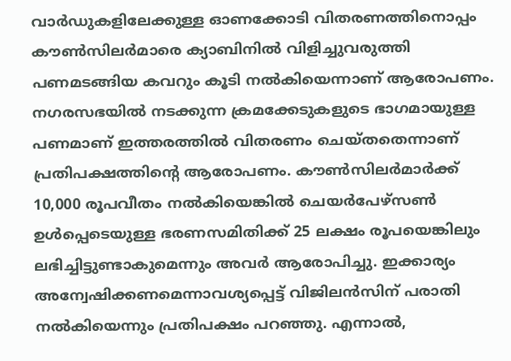വാർഡുകളിലേക്കുള്ള ഓണക്കോടി വിതരണത്തിനൊപ്പം കൗൺസിലർമാരെ ക്യാബിനിൽ വിളിച്ചുവരുത്തി പണമടങ്ങിയ കവറും കൂടി നൽകിയെന്നാണ് ആരോപണം. നഗരസഭയിൽ നടക്കുന്ന ക്രമക്കേടുകളുടെ ഭാഗമായുള്ള പണമാണ് ഇത്തരത്തിൽ വിതരണം ചെയ്തതെന്നാണ് പ്രതിപക്ഷത്തിന്റെ ആരോപണം. കൗൺസിലർമാർക്ക് 10,000 രൂപവീതം നൽകിയെങ്കിൽ ചെയർപേഴ്സൺ ഉൾപ്പെടെയുള്ള ഭരണസമിതിക്ക് 25 ലക്ഷം രൂപയെങ്കിലും ലഭിച്ചിട്ടുണ്ടാകുമെന്നും അവർ ആരോപിച്ചു. ഇക്കാര്യം അന്വേഷിക്കണമെന്നാവശ്യപ്പെട്ട് വിജിലൻസിന് പരാതി നൽകിയെന്നും പ്രതിപക്ഷം പറഞ്ഞു. എന്നാൽ,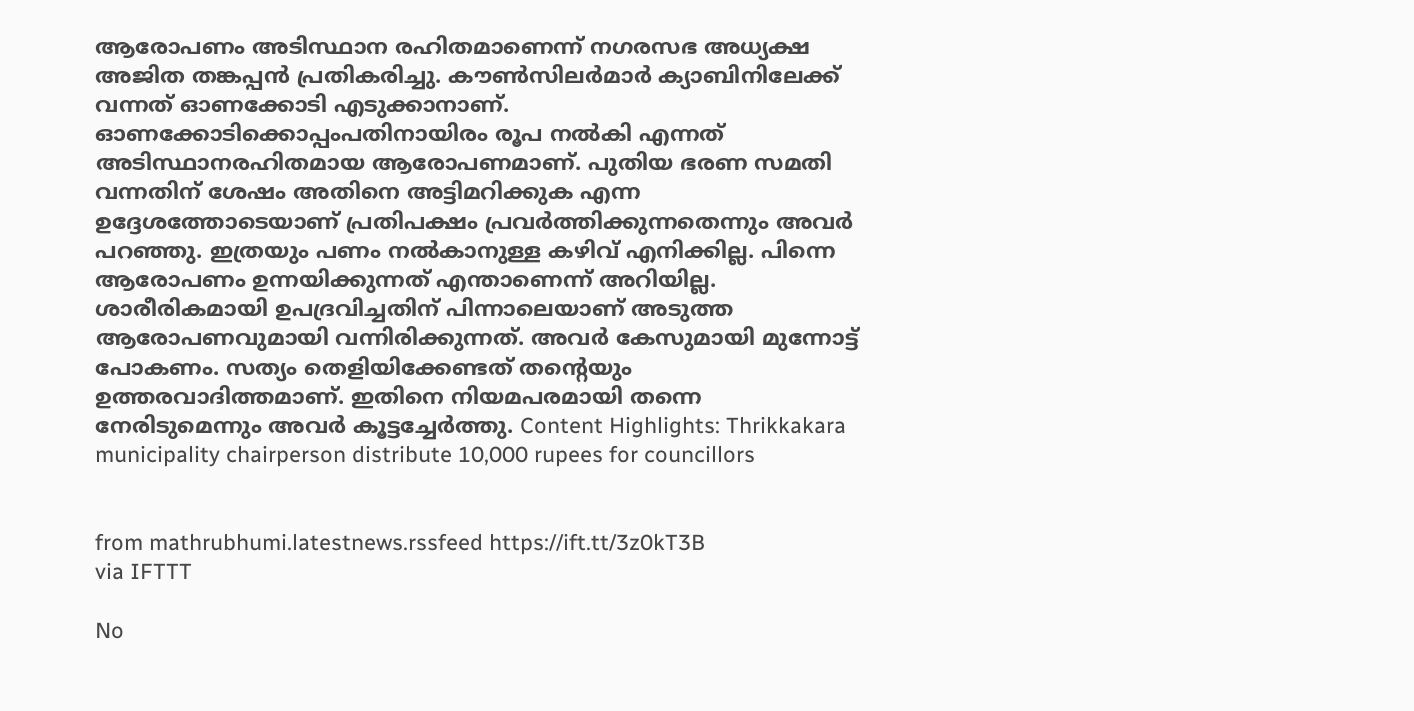ആരോപണം അടിസ്ഥാന രഹിതമാണെന്ന് നഗരസഭ അധ്യക്ഷ അജിത തങ്കപ്പൻ പ്രതികരിച്ചു. കൗൺസിലർമാർ ക്യാബിനിലേക്ക് വന്നത് ഓണക്കോടി എടുക്കാനാണ്. ഓണക്കോടിക്കൊപ്പംപതിനായിരം രൂപ നൽകി എന്നത് അടിസ്ഥാനരഹിതമായ ആരോപണമാണ്. പുതിയ ഭരണ സമതി വന്നതിന് ശേഷം അതിനെ അട്ടിമറിക്കുക എന്ന ഉദ്ദേശത്തോടെയാണ് പ്രതിപക്ഷം പ്രവർത്തിക്കുന്നതെന്നും അവർ പറഞ്ഞു. ഇത്രയും പണം നൽകാനുള്ള കഴിവ് എനിക്കില്ല. പിന്നെ ആരോപണം ഉന്നയിക്കുന്നത് എന്താണെന്ന് അറിയില്ല. ശാരീരികമായി ഉപദ്രവിച്ചതിന് പിന്നാലെയാണ് അടുത്ത ആരോപണവുമായി വന്നിരിക്കുന്നത്. അവർ കേസുമായി മുന്നോട്ട് പോകണം. സത്യം തെളിയിക്കേണ്ടത് തന്റെയും ഉത്തരവാദിത്തമാണ്. ഇതിനെ നിയമപരമായി തന്നെ നേരിടുമെന്നും അവർ കൂട്ടച്ചേർത്തു. Content Highlights: Thrikkakara municipality chairperson distribute 10,000 rupees for councillors


from mathrubhumi.latestnews.rssfeed https://ift.tt/3z0kT3B
via IFTTT

No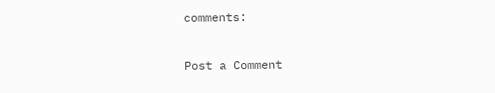comments:

Post a Comment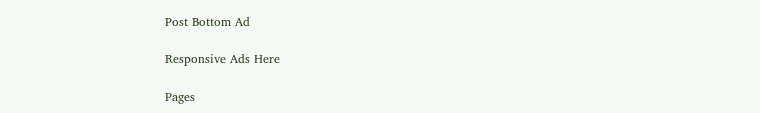Post Bottom Ad

Responsive Ads Here

Pages